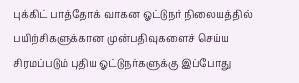புக்கிட் பாத்தோக் வாகன ஓட்டுநர் நிலையத்தில் பயிற்சிகளுக்கான முன்பதிவுகளைச் செய்ய சிரமப்படும் புதிய ஓட்டுநர்களுக்கு இப்போது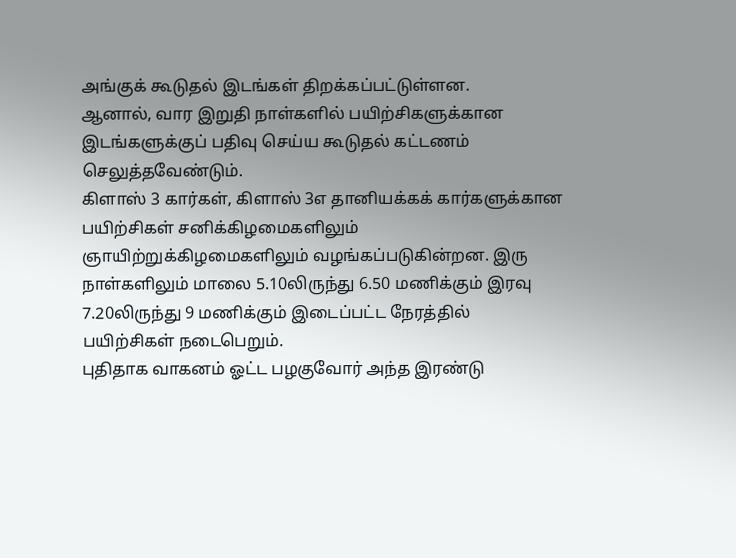அங்குக் கூடுதல் இடங்கள் திறக்கப்பட்டுள்ளன.
ஆனால், வார இறுதி நாள்களில் பயிற்சிகளுக்கான இடங்களுக்குப் பதிவு செய்ய கூடுதல் கட்டணம் செலுத்தவேண்டும்.
கிளாஸ் 3 கார்கள், கிளாஸ் 3எ தானியக்கக் கார்களுக்கான பயிற்சிகள் சனிக்கிழமைகளிலும் ஞாயிற்றுக்கிழமைகளிலும் வழங்கப்படுகின்றன. இரு நாள்களிலும் மாலை 5.10லிருந்து 6.50 மணிக்கும் இரவு 7.20லிருந்து 9 மணிக்கும் இடைப்பட்ட நேரத்தில் பயிற்சிகள் நடைபெறும்.
புதிதாக வாகனம் ஓட்ட பழகுவோர் அந்த இரண்டு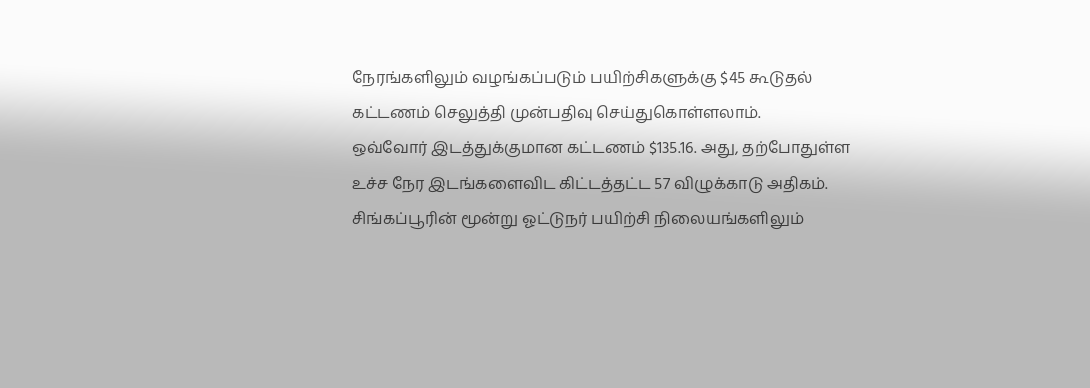நேரங்களிலும் வழங்கப்படும் பயிற்சிகளுக்கு $45 கூடுதல் கட்டணம் செலுத்தி முன்பதிவு செய்துகொள்ளலாம்.
ஒவ்வோர் இடத்துக்குமான கட்டணம் $135.16. அது, தற்போதுள்ள உச்ச நேர இடங்களைவிட கிட்டத்தட்ட 57 விழுக்காடு அதிகம்.
சிங்கப்பூரின் மூன்று ஓட்டுநர் பயிற்சி நிலையங்களிலும்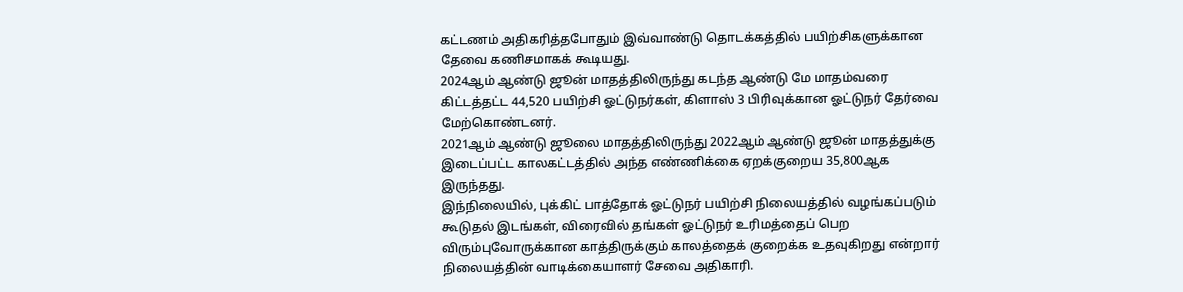கட்டணம் அதிகரித்தபோதும் இவ்வாண்டு தொடக்கத்தில் பயிற்சிகளுக்கான தேவை கணிசமாகக் கூடியது.
2024ஆம் ஆண்டு ஜூன் மாதத்திலிருந்து கடந்த ஆண்டு மே மாதம்வரை கிட்டத்தட்ட 44,520 பயிற்சி ஓட்டுநர்கள், கிளாஸ் 3 பிரிவுக்கான ஓட்டுநர் தேர்வை மேற்கொண்டனர்.
2021ஆம் ஆண்டு ஜூலை மாதத்திலிருந்து 2022ஆம் ஆண்டு ஜூன் மாதத்துக்கு இடைப்பட்ட காலகட்டத்தில் அந்த எண்ணிக்கை ஏறக்குறைய 35,800ஆக இருந்தது.
இந்நிலையில், புக்கிட் பாத்தோக் ஓட்டுநர் பயிற்சி நிலையத்தில் வழங்கப்படும் கூடுதல் இடங்கள், விரைவில் தங்கள் ஓட்டுநர் உரிமத்தைப் பெற விரும்புவோருக்கான காத்திருக்கும் காலத்தைக் குறைக்க உதவுகிறது என்றார் நிலையத்தின் வாடிக்கையாளர் சேவை அதிகாரி.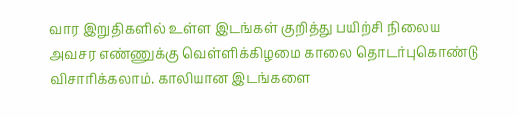வார இறுதிகளில் உள்ள இடங்கள் குறித்து பயிற்சி நிலைய அவசர எண்ணுக்கு வெள்ளிக்கிழமை காலை தொடர்புகொண்டு விசாரிக்கலாம். காலியான இடங்களை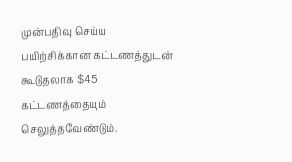முன்பதிவு செய்ய பயிற்சிக்கான கட்டணத்துடன் கூடுதலாக $45 கட்டணத்தையும் செலுத்தவேண்டும்.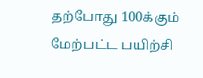தற்போது 100க்கும் மேற்பட்ட பயிற்சி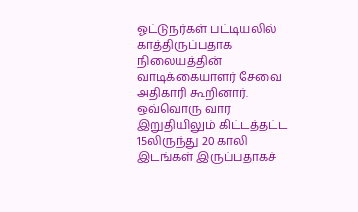ஓட்டுநர்கள் பட்டியலில் காத்திருப்பதாக நிலையத்தின் வாடிக்கையாளர் சேவை அதிகாரி கூறினார்.
ஒவ்வொரு வார இறுதியிலும் கிட்டத்தட்ட 15லிருந்து 20 காலி இடங்கள் இருப்பதாகச்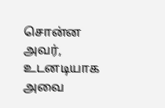சொன்ன அவர், உடனடியாக அவை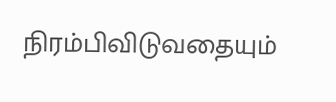நிரம்பிவிடுவதையும்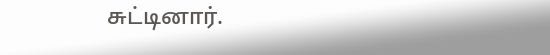சுட்டினார்.